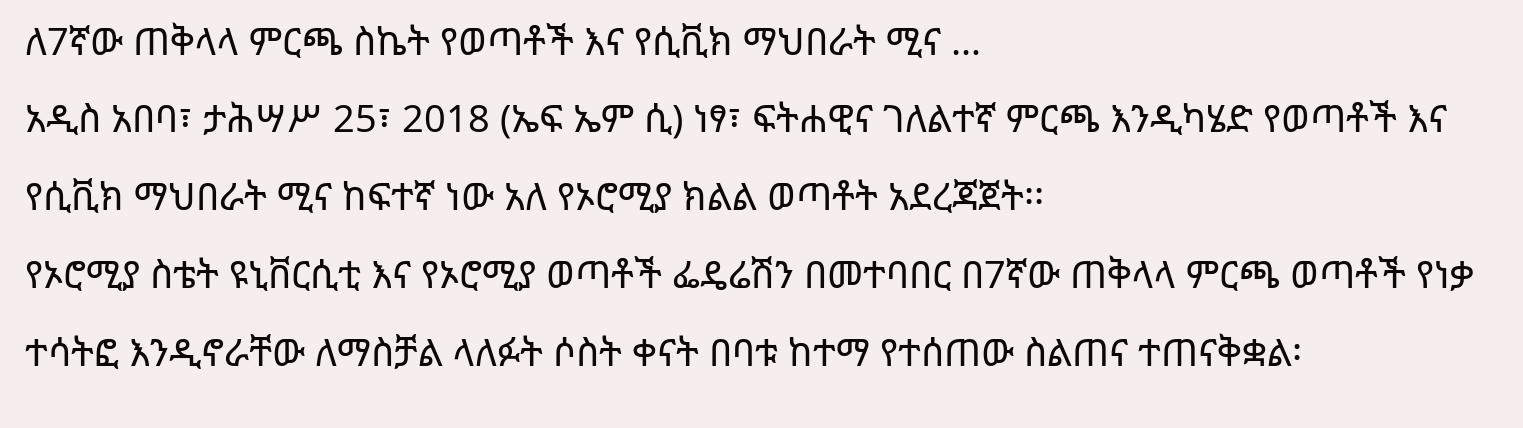ለ7ኛው ጠቅላላ ምርጫ ስኬት የወጣቶች እና የሲቪክ ማህበራት ሚና …
አዲስ አበባ፣ ታሕሣሥ 25፣ 2018 (ኤፍ ኤም ሲ) ነፃ፣ ፍትሐዊና ገለልተኛ ምርጫ እንዲካሄድ የወጣቶች እና የሲቪክ ማህበራት ሚና ከፍተኛ ነው አለ የኦሮሚያ ክልል ወጣቶት አደረጃጀት፡፡
የኦሮሚያ ስቴት ዩኒቨርሲቲ እና የኦሮሚያ ወጣቶች ፌዴሬሽን በመተባበር በ7ኛው ጠቅላላ ምርጫ ወጣቶች የነቃ ተሳትፎ እንዲኖራቸው ለማስቻል ላለፉት ሶስት ቀናት በባቱ ከተማ የተሰጠው ስልጠና ተጠናቅቋል፡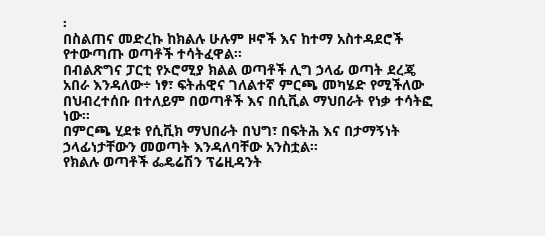፡
በስልጠና መድረኩ ከክልሉ ሁሉም ዞኖች እና ከተማ አስተዳደሮች የተውጣጡ ወጣቶች ተሳትፈዋል።
በብልጽግና ፓርቲ የኦሮሚያ ክልል ወጣቶች ሊግ ኃላፊ ወጣት ደረጄ አበራ እንዳለው÷ ነፃ፣ ፍትሐዊና ገለልተኛ ምርጫ መካሄድ የሚችለው በህብረተሰቡ በተለይም በወጣቶች እና በሲቪል ማህበራት የነቃ ተሳትፎ ነው፡፡
በምርጫ ሂደቱ የሲቪክ ማህበራት በህግ፣ በፍትሕ እና በታማኝነት ኃላፊነታቸውን መወጣት እንዳለባቸው አንስቷል።
የክልሉ ወጣቶች ፌዴሬሽን ፕሬዚዳንት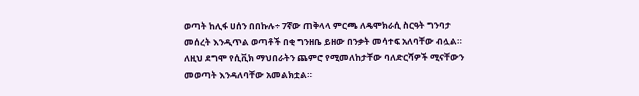ወጣት ከሊፋ ሀሰን በበኩሉ÷ 7ኛው ጠቅላላ ምርጫ ለዴሞክራሲ ስርዓት ግንባታ መሰረት እንዲጥል ወጣቶች በቂ ግንዘቤ ይዘው በንቃት መሳተፍ አለባቸው ብሏል።
ለዚህ ደግሞ የሲቪክ ማህበራትን ጨምሮ የሚመለከታቸው ባለድርሻዎች ሚናቸውን መወጣት እንዳለባቸው አመልክቷል።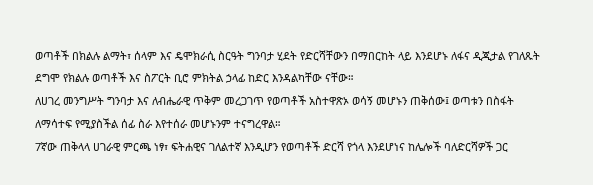ወጣቶች በክልሉ ልማት፣ ሰላም እና ዴሞክራሲ ስርዓት ግንባታ ሂደት የድርሻቸውን በማበርከት ላይ እንደሆኑ ለፋና ዲጂታል የገለጹት ደግሞ የክልሉ ወጣቶች እና ስፖርት ቢሮ ምክትል ኃላፊ ከድር እንዳልካቸው ናቸው።
ለሀገረ መንግሥት ግንባታ እና ለብሔራዊ ጥቅም መረጋገጥ የወጣቶች አስተዋጽኦ ወሳኝ መሆኑን ጠቅሰው፤ ወጣቱን በስፋት ለማሳተፍ የሚያስችል ሰፊ ስራ እየተሰራ መሆኑንም ተናግረዋል።
7ኛው ጠቅላላ ሀገራዊ ምርጫ ነፃ፣ ፍትሐዊና ገለልተኛ እንዲሆን የወጣቶች ድርሻ የጎላ እንደሆነና ከሌሎች ባለድርሻዎች ጋር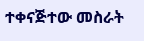ተቀናጅተው መስራት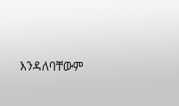እንዳለባቸውም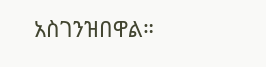አስገንዝበዋል።